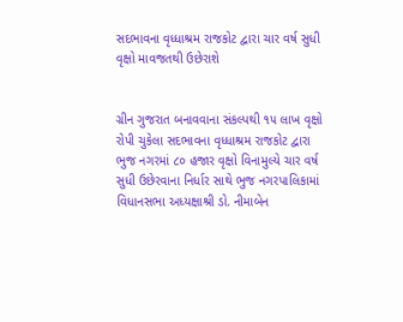સદભાવના વૃધ્ધાશ્રમ રાજકોટ દ્વારા ચાર વર્ષ સુધી વૃક્ષો માવજતથી ઉછેરાશે


ગ્રીન ગુજરાત બનાવવાના સંકલ્પથી ૧૫ લાખ વૃક્ષો રોપી ચુકેલા સદભાવના વૃધ્ધાશ્રમ રાજકોટ દ્વારા ભુજ નગરમાં ૮૦ હજાર વૃક્ષો વિનામુલ્યે ચાર વર્ષ સુધી ઉછેરવાના નિર્ધાર સાથે ભુજ નગરપાલિકામાં વિધાનસભા અધ્યક્ષાશ્રી ડો. નીમાબેન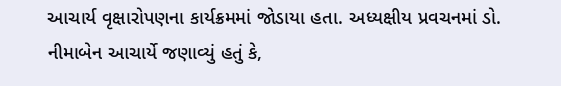આચાર્ય વૃક્ષારોપણના કાર્યક્રમમાં જોડાયા હતા. અધ્યક્ષીય પ્રવચનમાં ડો. નીમાબેન આચાર્યે જણાવ્યું હતું કે,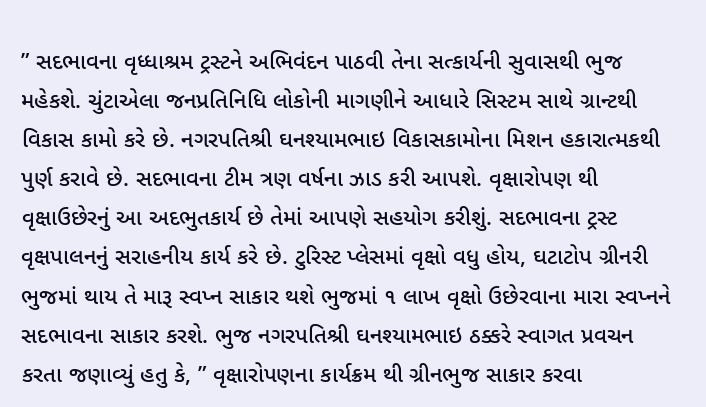” સદભાવના વૃધ્ધાશ્રમ ટ્રસ્ટને અભિવંદન પાઠવી તેના સત્કાર્યની સુવાસથી ભુજ મહેકશે. ચુંટાએલા જનપ્રતિનિધિ લોકોની માગણીને આધારે સિસ્ટમ સાથે ગ્રાન્ટથી વિકાસ કામો કરે છે. નગરપતિશ્રી ઘનશ્યામભાઇ વિકાસકામોના મિશન હકારાત્મકથી પુર્ણ કરાવે છે. સદભાવના ટીમ ત્રણ વર્ષના ઝાડ કરી આપશે. વૃક્ષારોપણ થી વૃક્ષાઉછેરનું આ અદભુતકાર્ય છે તેમાં આપણે સહયોગ કરીશું. સદભાવના ટ્રસ્ટ વૃક્ષપાલનનું સરાહનીય કાર્ય કરે છે. ટુરિસ્ટ પ્લેસમાં વૃક્ષો વધુ હોય, ઘટાટોપ ગ્રીનરી ભુજમાં થાય તે મારૂ સ્વપ્ન સાકાર થશે ભુજમાં ૧ લાખ વૃક્ષો ઉછેરવાના મારા સ્વપ્નને સદભાવના સાકાર કરશે. ભુજ નગરપતિશ્રી ઘનશ્યામભાઇ ઠક્કરે સ્વાગત પ્રવચન કરતા જણાવ્યું હતુ કે, ” વૃક્ષારોપણના કાર્યક્રમ થી ગ્રીનભુજ સાકાર કરવા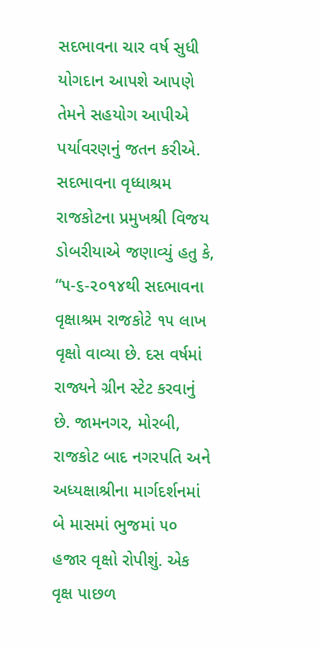સદભાવના ચાર વર્ષ સુધી યોગદાન આપશે આપણે તેમને સહયોગ આપીએ પર્યાવરણનું જતન કરીએ. સદભાવના વૃધ્ધાશ્રમ રાજકોટના પ્રમુખશ્રી વિજય ડોબરીયાએ જણાવ્યું હતુ કે, “૫-૬-૨૦૧૪થી સદભાવના વૃક્ષાશ્રમ રાજકોટે ૧૫ લાખ વૃક્ષો વાવ્યા છે. દસ વર્ષમાં રાજ્યને ગ્રીન સ્ટેટ કરવાનું છે. જામનગર, મોરબી, રાજકોટ બાદ નગરપતિ અને અધ્યક્ષાશ્રીના માર્ગદર્શનમાં બે માસમાં ભુજમાં ૫૦ હજાર વૃક્ષો રોપીશું. એક વૃક્ષ પાછળ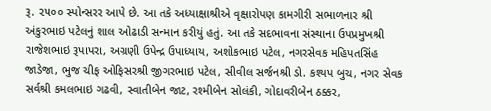રૂ. ૨૫૦૦ સ્પોન્સરર આપે છે. આ તકે અધ્યાક્ષાશ્રીએ વૃક્ષારોપણ કામગીરી સભાળનાર શ્રી અંકુરભાઇ પટેલનું શાલ ઓઢાડી સન્માન કરીયું હતું. આ તકે સદભાવના સંસ્થાના ઉપપ્રમુખશ્રી રાજેશભાઇ રૂપાપરા, અગ્રણી ઉપેન્દ્ર ઉપાધ્યાય, અશોકભાઇ પટેલ, નગરસેવક મહિપતસિંહ જાડેજા, ભુજ ચીફ ઓફિસરશ્રી જીગરભાઇ પટેલ, સીવીલ સર્જનશ્રી ડો. કશ્યપ બુચ, નગર સેવક સર્વશ્રી કમલભાઇ ગઢવી, સ્વાતીબેન જાટ, રશ્મીબેન સોલંકી, ગોદાવરીબેન ઠક્કર,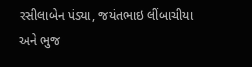રસીલાબેન પંડ્યા, જયંતભાઇ લીંબાચીયા અને ભુજ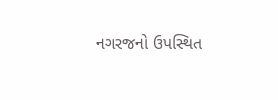નગરજનો ઉપસ્થિત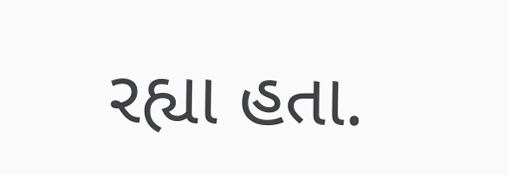રહ્યા હતા.